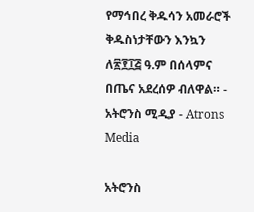የማኅበረ ቅዱሳን አመራሮች ቅዱስነታቸውን እንኳን ለ፳፻፲፭ ዓ.ም በሰላምና በጤና አደረሰዎ ብለዋል። - አትሮንስ ሚዲያ - Atrons Media

አትሮንስ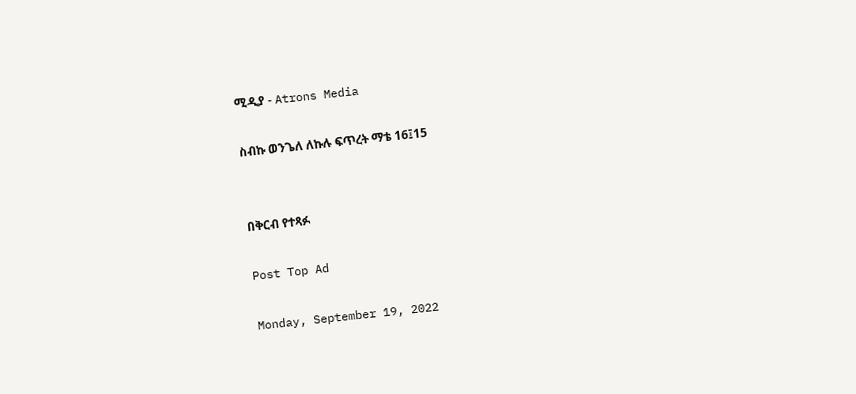ሚዲያ - Atrons Media

ስብኩ ወንጌለ ለኩሉ ፍጥረት ማቴ 16፤15


በቅርብ የተጻፉ

Post Top Ad

Monday, September 19, 2022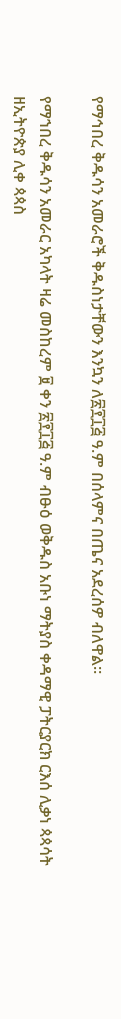የማኅበረ ቅዱሳን አመራሮች ቅዱስነታቸውን እንኳን ለ፳፻፲፭ ዓ.ም በሰላምና በጤና አደረሰዎ ብለዋል።

የማኀበረ ቅዱሳን አመራር አካላት ዛሬ መስከረም ፱ ቀን ፳፻፲፭ ዓ.ም ብፁዕ ወቅዱስ አቡነ ማትያስ ቀዳማዊ ፓትርያርክ ርእሰ ሊቃነ ጳጳሳት ዘኢትዮጵያ ሊቀ ጳጳስ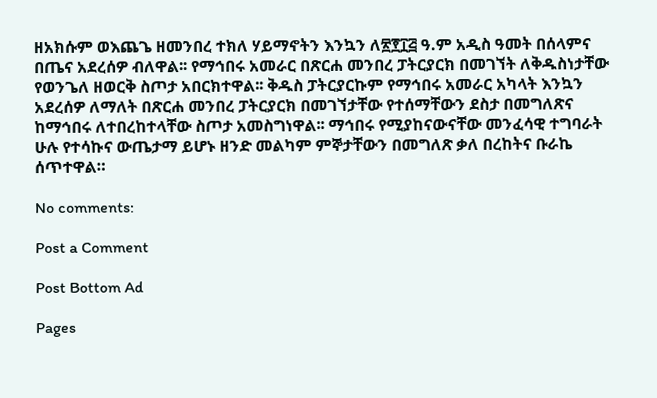ዘአክሱም ወእጨጌ ዘመንበረ ተክለ ሃይማኖትን እንኳን ለ፳፻፲፭ ዓ.ም አዲስ ዓመት በሰላምና በጤና አደረሰዎ ብለዋል፡፡ የማኅበሩ አመራር በጽርሐ መንበረ ፓትርያርክ በመገኘት ለቅዱስነታቸው የወንጌለ ዘወርቅ ስጦታ አበርክተዋል፡፡ ቅዱስ ፓትርያርኩም የማኅበሩ አመራር አካላት እንኳን አደረሰዎ ለማለት በጽርሐ መንበረ ፓትርያርክ በመገኘታቸው የተሰማቸውን ደስታ በመግለጽና ከማኅበሩ ለተበረከተላቸው ስጦታ አመስግነዋል፡፡ ማኅበሩ የሚያከናውናቸው መንፈሳዊ ተግባራት ሁሉ የተሳኩና ውጤታማ ይሆኑ ዘንድ መልካም ምኞታቸውን በመግለጽ ቃለ በረከትና ቡራኬ ሰጥተዋል።

No comments:

Post a Comment

Post Bottom Ad

Pages